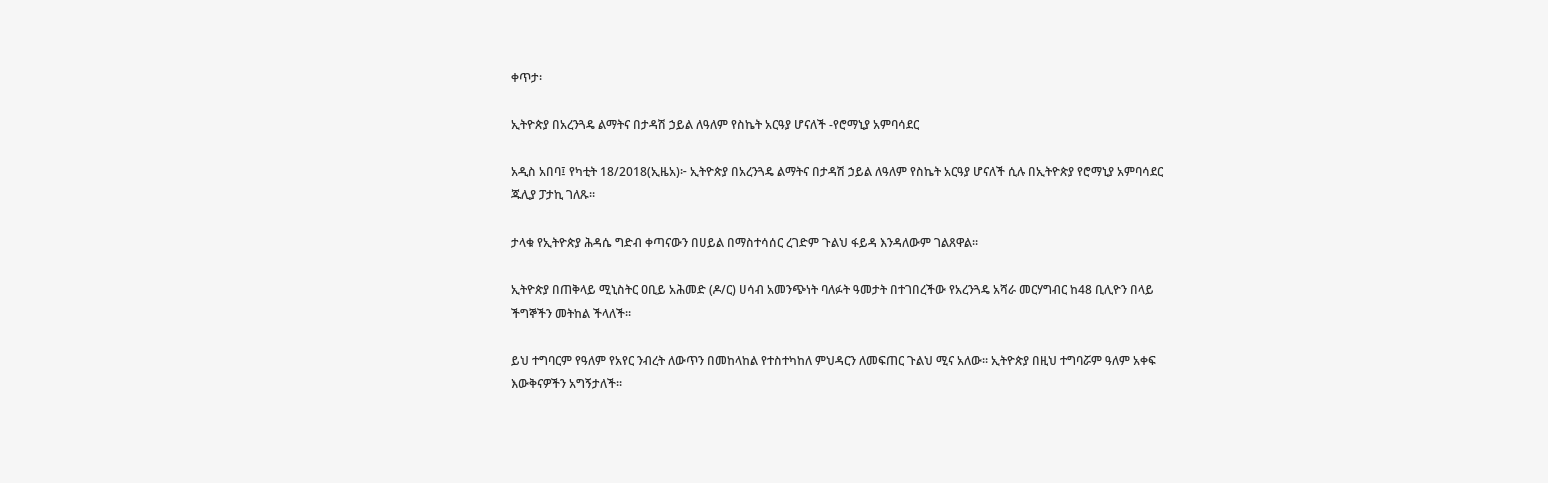ቀጥታ፡

ኢትዮጵያ በአረንጓዴ ልማትና በታዳሽ ኃይል ለዓለም የስኬት አርዓያ ሆናለች -የሮማኒያ አምባሳደር

አዲስ አበባ፤ የካቲት 18/2018(ኢዜአ)፦ ኢትዮጵያ በአረንጓዴ ልማትና በታዳሽ ኃይል ለዓለም የስኬት አርዓያ ሆናለች ሲሉ በኢትዮጵያ የሮማኒያ አምባሳደር ጁሊያ ፓታኪ ገለጹ።

ታላቁ የኢትዮጵያ ሕዳሴ ግድብ ቀጣናውን በሀይል በማስተሳሰር ረገድም ጉልህ ፋይዳ እንዳለውም ገልጸዋል።

ኢትዮጵያ በጠቅላይ ሚኒስትር ዐቢይ አሕመድ (ዶ/ር) ሀሳብ አመንጭነት ባለፉት ዓመታት በተገበረችው የአረንጓዴ አሻራ መርሃግብር ከ48 ቢሊዮን በላይ ችግኞችን መትከል ችላለች።

ይህ ተግባርም የዓለም የአየር ንብረት ለውጥን በመከላከል የተስተካከለ ምህዳርን ለመፍጠር ጉልህ ሚና አለው። ኢትዮጵያ በዚህ ተግባሯም ዓለም አቀፍ እውቅናዎችን አግኝታለች።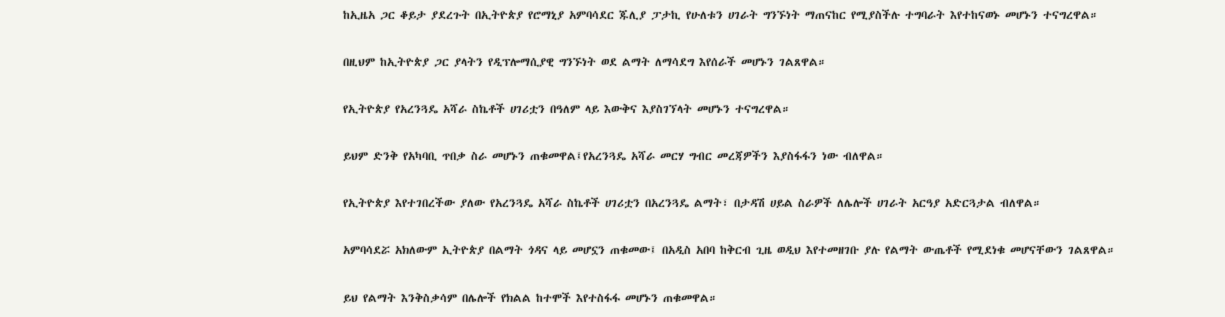ከኢዜአ ጋር ቆይታ ያደረጉት በኢትዮጵያ የሮማኒያ አምባሳደር ጁሊያ ፓታኪ የሁለቱን ሀገራት ግንኙነት ማጠናከር የሚያስችሉ ተግባራት እየተከናወኑ መሆኑን ተናግረዋል።

በዚህም ከኢትዮጵያ ጋር ያላትን የዲፕሎማሲያዊ ግንኙነት ወደ ልማት ለማሳደግ እየሰራች መሆኑን ገልጸዋል።

የኢትዮጵያ የአረንጓዴ አሻራ ስኬቶች ሀገሪቷን በዓለም ላይ እውቅና እያስገኘላት መሆኑን ተናግረዋል።

ይህም ድንቅ የአካባቢ ጥበቃ ስራ መሆኑን ጠቁመዋል፤የአረንጓዴ አሻራ መርሃ ግብር መረጃዎችን እያስፋፋን ነው ብለዋል።

የኢትዮጵያ እየተገበረችው ያለው የአረንጓዴ አሻራ ስኬቶች ሀገሪቷን በአረንጓዴ ልማት፣ በታዳሽ ሀይል ስራዎች ለሌሎች ሀገራት አርዓያ አድርጓታል ብለዋል።

አምባሳደሯ አክለውም ኢትዮጵያ በልማት ጎዳና ላይ መሆኗን ጠቁመው፤ በአዲስ አበባ ከቅርብ ጊዜ ወዲህ እየተመዘገቡ ያሉ የልማት ውጤቶች የሚደነቁ መሆናቸውን ገልጸዋል።

ይህ የልማት እንቅስቃሳም በሌሎች የክልል ከተሞች እየተስፋፋ መሆኑን ጠቁመዋል።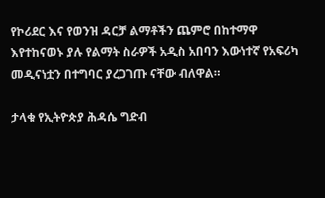የኮሪደር እና የወንዝ ዳርቻ ልማቶችን ጨምሮ በከተማዋ እየተከናወኑ ያሉ የልማት ስራዎች አዲስ አበባን እውነተኛ የአፍሪካ መዲናነቷን በተግባር ያረጋገጡ ናቸው ብለዋል።

ታላቁ የኢትዮጵያ ሕዳሴ ግድብ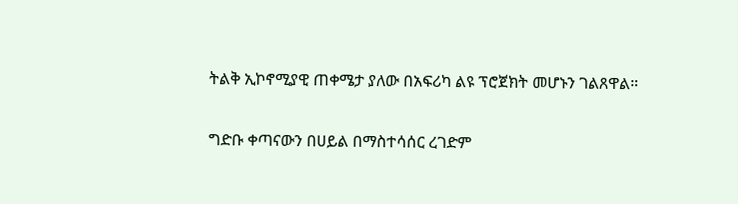ትልቅ ኢኮኖሚያዊ ጠቀሜታ ያለው በአፍሪካ ልዩ ፕሮጀክት መሆኑን ገልጸዋል።

ግድቡ ቀጣናውን በሀይል በማስተሳሰር ረገድም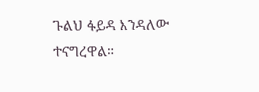ጉልህ ፋይዳ እንዳለው ተናግረዋል።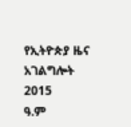የኢትዮጵያ ዜና አገልግሎት
2015
ዓ.ም